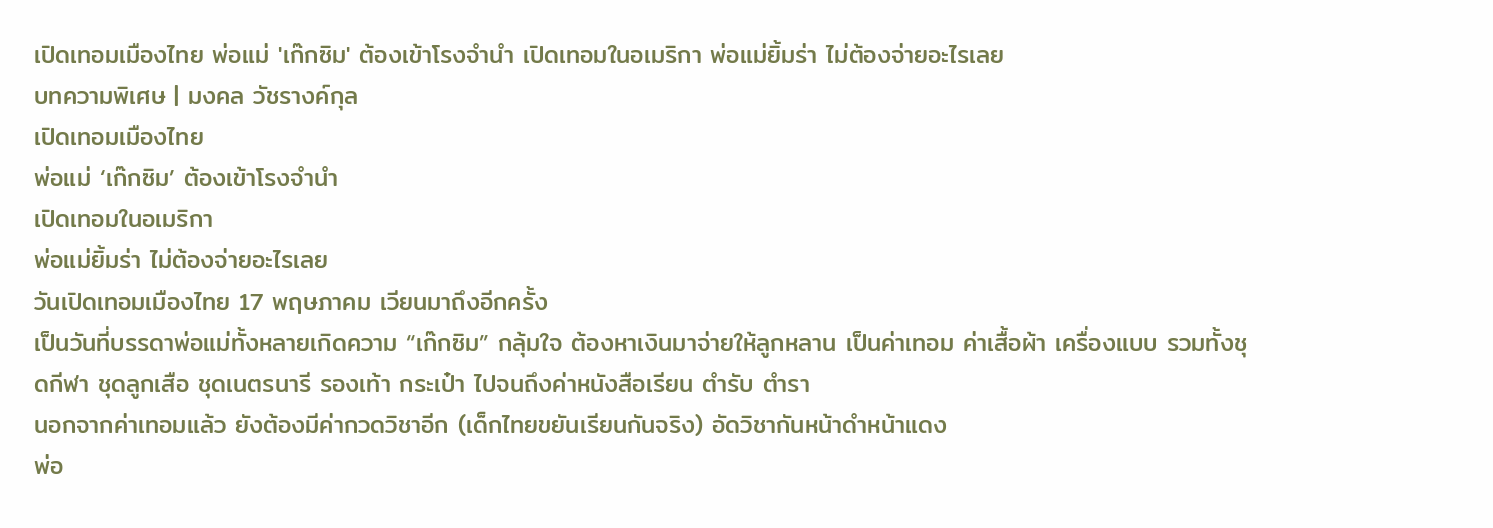เปิดเทอมเมืองไทย พ่อแม่ 'เก๊กซิม' ต้องเข้าโรงจำนำ เปิดเทอมในอเมริกา พ่อแม่ยิ้มร่า ไม่ต้องจ่ายอะไรเลย
บทความพิเศษ | มงคล วัชรางค์กุล
เปิดเทอมเมืองไทย
พ่อแม่ ‘เก๊กซิม’ ต้องเข้าโรงจำนำ
เปิดเทอมในอเมริกา
พ่อแม่ยิ้มร่า ไม่ต้องจ่ายอะไรเลย
วันเปิดเทอมเมืองไทย 17 พฤษภาคม เวียนมาถึงอีกครั้ง
เป็นวันที่บรรดาพ่อแม่ทั้งหลายเกิดความ “เก๊กซิม” กลุ้มใจ ต้องหาเงินมาจ่ายให้ลูกหลาน เป็นค่าเทอม ค่าเสื้อผ้า เครื่องแบบ รวมทั้งชุดกีฬา ชุดลูกเสือ ชุดเนตรนารี รองเท้า กระเป๋า ไปจนถึงค่าหนังสือเรียน ตำรับ ตำรา
นอกจากค่าเทอมแล้ว ยังต้องมีค่ากวดวิชาอีก (เด็กไทยขยันเรียนกันจริง) อัดวิชากันหน้าดำหน้าแดง
พ่อ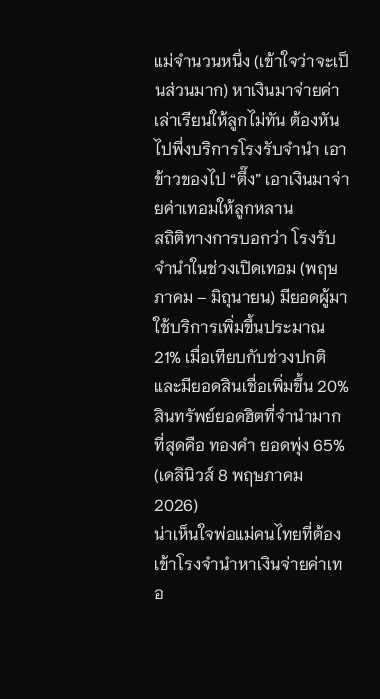แม่จำนวนหนึ่ง (เข้าใจว่าจะเป็นส่วนมาก) หาเงินมาจ่ายค่าเล่าเรียนให้ลูกไม่ทัน ต้องหันไปพึ่งบริการโรงรับจำนำ เอาข้าวของไป “ตึ๊ง” เอาเงินมาจ่ายค่าเทอมให้ลูกหลาน
สถิติทางการบอกว่า โรงรับจำนำในช่วงเปิดเทอม (พฤษภาคม – มิถุนายน) มียอดผู้มาใช้บริการเพิ่มขึ้นประมาณ 21% เมื่อเทียบกับช่วงปกติ และมียอดสินเชื่อเพิ่มขึ้น 20% สินทรัพย์ยอดฮิตที่จำนำมากที่สุดคือ ทองคำ ยอดพุ่ง 65% (เดลินิวส์ 8 พฤษภาคม 2026)
น่าเห็นใจพ่อแม่คนไทยที่ต้องเข้าโรงจำนำหาเงินจ่ายค่าเทอ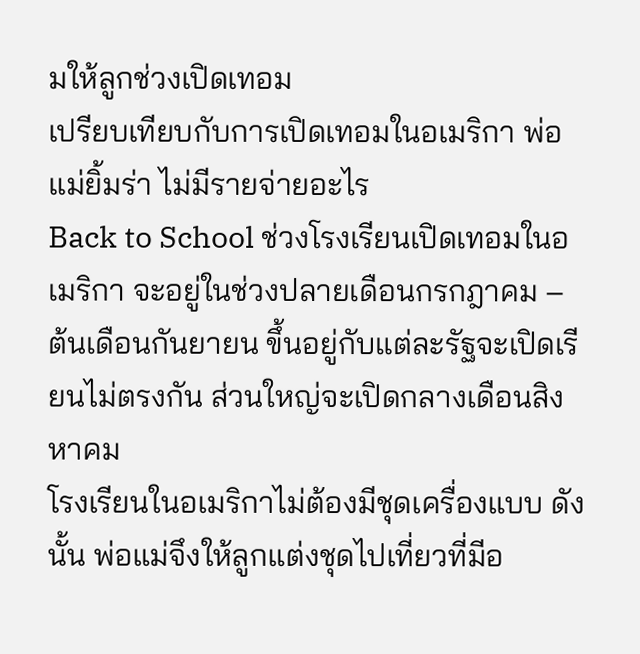มให้ลูกช่วงเปิดเทอม
เปรียบเทียบกับการเปิดเทอมในอเมริกา พ่อแม่ยิ้มร่า ไม่มีรายจ่ายอะไร
Back to School ช่วงโรงเรียนเปิดเทอมในอเมริกา จะอยู่ในช่วงปลายเดือนกรกฎาคม – ต้นเดือนกันยายน ขึ้นอยู่กับแต่ละรัฐจะเปิดเรียนไม่ตรงกัน ส่วนใหญ่จะเปิดกลางเดือนสิงหาคม
โรงเรียนในอเมริกาไม่ต้องมีชุดเครื่องแบบ ดังนั้น พ่อแม่จึงให้ลูกแต่งชุดไปเที่ยวที่มีอ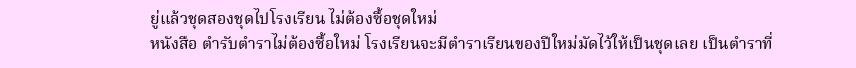ยู่แล้วชุดสองชุดไปโรงเรียน ไม่ต้องซื้อชุดใหม่
หนังสือ ตำรับตำราไม่ต้องซื้อใหม่ โรงเรียนจะมีตำราเรียนของปีใหม่มัดไว้ให้เป็นชุดเลย เป็นตำราที่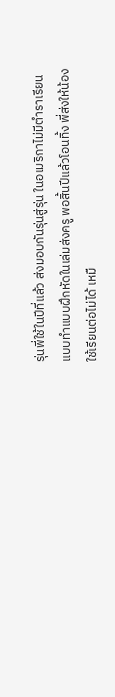รุ่นพี่ใช้ในปีที่แล้ว ส่งมอบกันรุ่นสู่รุ่น ในอเมริกาไม่มีตำราเรียนแบบทำแบบฝึกหัดในเล่มส่งครู พอสิ้นปีแล้วโอนทิ้ง พี่ส่งให้น้องใช้เรียนต่อไม่ได้ เหมื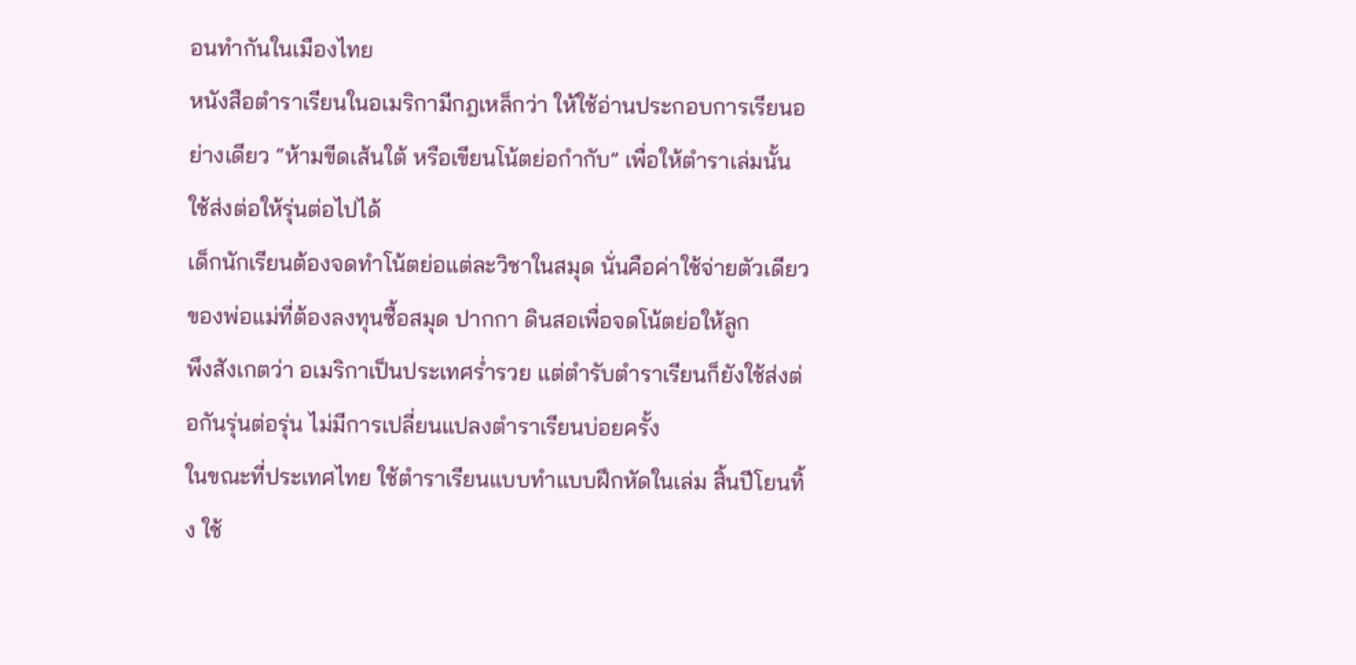อนทำกันในเมืองไทย
หนังสือตำราเรียนในอเมริกามีกฎเหล็กว่า ให้ใช้อ่านประกอบการเรียนอย่างเดียว “ห้ามขีดเส้นใต้ หรือเขียนโน้ตย่อกำกับ” เพื่อให้ตำราเล่มนั้นใช้ส่งต่อให้รุ่นต่อไปได้
เด็กนักเรียนต้องจดทำโน้ตย่อแต่ละวิชาในสมุด นั่นคือค่าใช้จ่ายตัวเดียวของพ่อแม่ที่ต้องลงทุนซื้อสมุด ปากกา ดินสอเพื่อจดโน้ตย่อให้ลูก
พึงสังเกตว่า อเมริกาเป็นประเทศร่ำรวย แต่ตำรับตำราเรียนก็ยังใช้ส่งต่อกันรุ่นต่อรุ่น ไม่มีการเปลี่ยนแปลงตำราเรียนบ่อยครั้ง
ในขณะที่ประเทศไทย ใช้ตำราเรียนแบบทำแบบฝึกหัดในเล่ม สิ้นปีโยนทิ้ง ใช้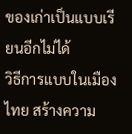ของเก่าเป็นแบบเรียนอีกไม่ได้
วิธีการแบบในเมืองไทย สร้างความ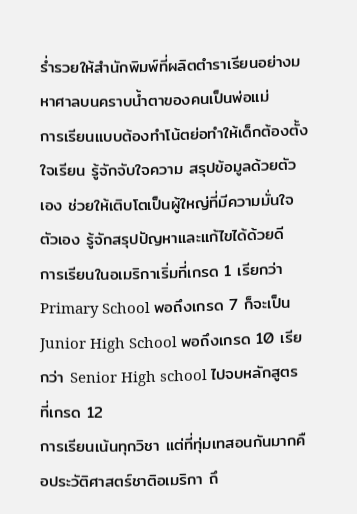ร่ำรวยให้สำนักพิมพ์ที่ผลิตตำราเรียนอย่างมหาศาลบนคราบน้ำตาของคนเป็นพ่อแม่
การเรียนแบบต้องทำโน้ตย่อทำให้เด็กต้องตั้งใจเรียน รู้จักจับใจความ สรุปข้อมูลด้วยตัวเอง ช่วยให้เติบโตเป็นผู้ใหญ่ที่มีความมั่นใจตัวเอง รู้จักสรุปปัญหาและแก้ไขได้ด้วยดี
การเรียนในอเมริกาเริ่มที่เกรด 1 เรียกว่า Primary School พอถึงเกรด 7 ก็จะเป็น Junior High School พอถึงเกรด 10 เรียกว่า Senior High school ไปจบหลักสูตรที่เกรด 12
การเรียนเน้นทุกวิชา แต่ที่ทุ่มเทสอนกันมากคือประวัติศาสตร์ชาติอเมริกา ถึ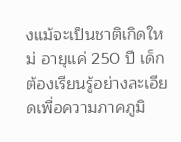งแม้จะเป็นชาติเกิดใหม่ อายุแค่ 250 ปี เด็กต้องเรียนรู้อย่างละเอียดเพื่อความภาคภูมิ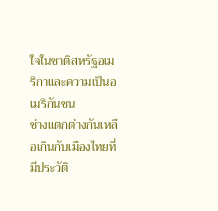ใจในชาติสหรัฐอเมริกาและความเป็นอเมริกันชน
ช่างแตกต่างกันเหลือเกินกับเมืองไทยที่มีประวัติ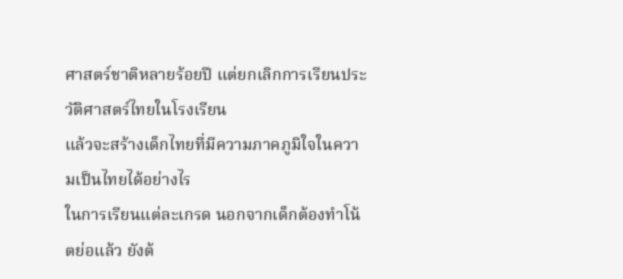ศาสตร์ชาติหลายร้อยปี แต่ยกเลิกการเรียนประวัติศาสตร์ไทยในโรงเรียน
แล้วจะสร้างเด็กไทยที่มีความภาคภูมิใจในความเป็นไทยได้อย่างไร
ในการเรียนแต่ละเกรด นอกจากเด็กต้องทำโน้ตย่อแล้ว ยังต้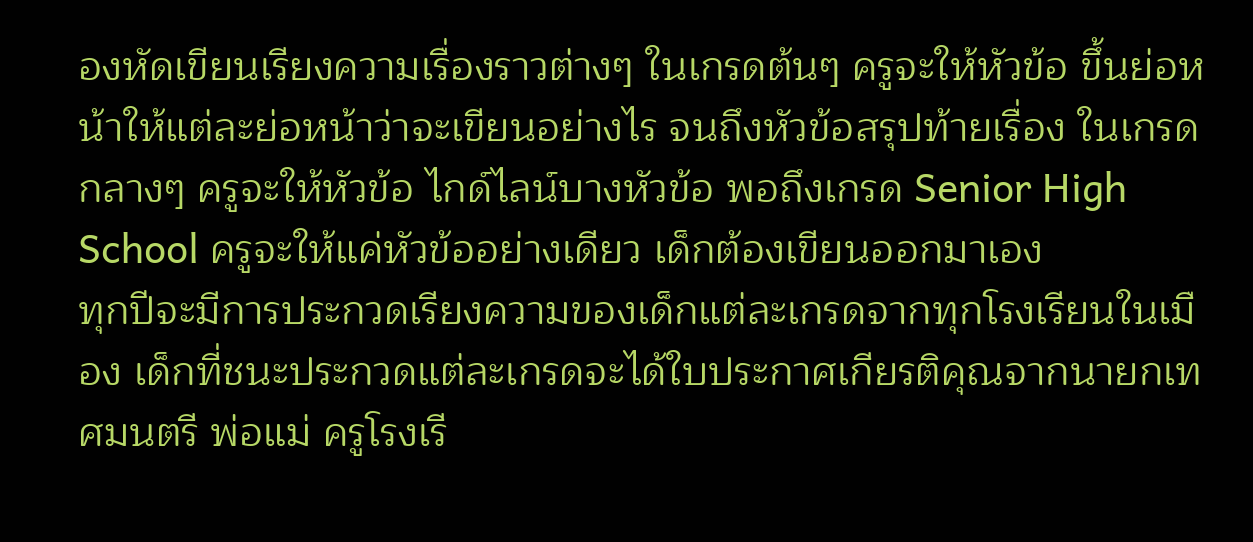องหัดเขียนเรียงความเรื่องราวต่างๆ ในเกรดต้นๆ ครูจะให้หัวข้อ ขึ้นย่อหน้าให้แต่ละย่อหน้าว่าจะเขียนอย่างไร จนถึงหัวข้อสรุปท้ายเรื่อง ในเกรดกลางๆ ครูจะให้หัวข้อ ไกด์ไลน์บางหัวข้อ พอถึงเกรด Senior High School ครูจะให้แค่หัวข้ออย่างเดียว เด็กต้องเขียนออกมาเอง
ทุกปีจะมีการประกวดเรียงความของเด็กแต่ละเกรดจากทุกโรงเรียนในเมือง เด็กที่ชนะประกวดแต่ละเกรดจะได้ใบประกาศเกียรติคุณจากนายกเทศมนตรี พ่อแม่ ครูโรงเรี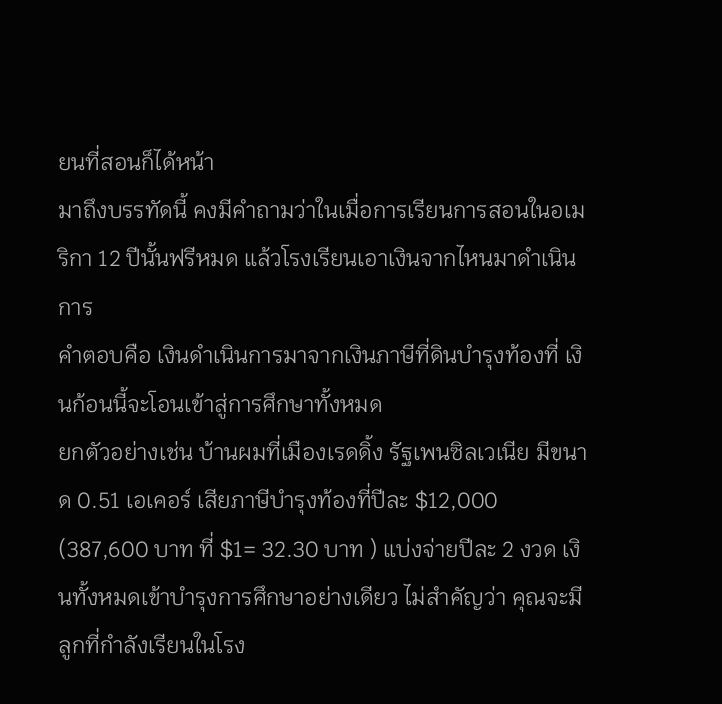ยนที่สอนก็ได้หน้า
มาถึงบรรทัดนี้ คงมีคำถามว่าในเมื่อการเรียนการสอนในอเมริกา 12 ปีนั้นฟรีหมด แล้วโรงเรียนเอาเงินจากไหนมาดำเนินการ
คำตอบคือ เงินดำเนินการมาจากเงินภาษีที่ดินบำรุงท้องที่ เงินก้อนนี้จะโอนเข้าสู่การศึกษาทั้งหมด
ยกตัวอย่างเช่น บ้านผมที่เมืองเรดดิ้ง รัฐเพนซิลเวเนีย มีขนาด 0.51 เอเคอร์ เสียภาษีบำรุงท้องที่ปีละ $12,000 (387,600 บาท ที่ $1= 32.30 บาท ) แบ่งจ่ายปีละ 2 งวด เงินทั้งหมดเข้าบำรุงการศึกษาอย่างเดียว ไม่สำคัญว่า คุณจะมีลูกที่กำลังเรียนในโรง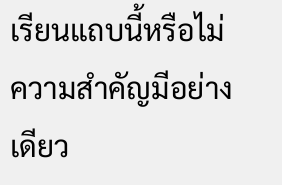เรียนแถบนี้หรือไม่
ความสำคัญมีอย่างเดียว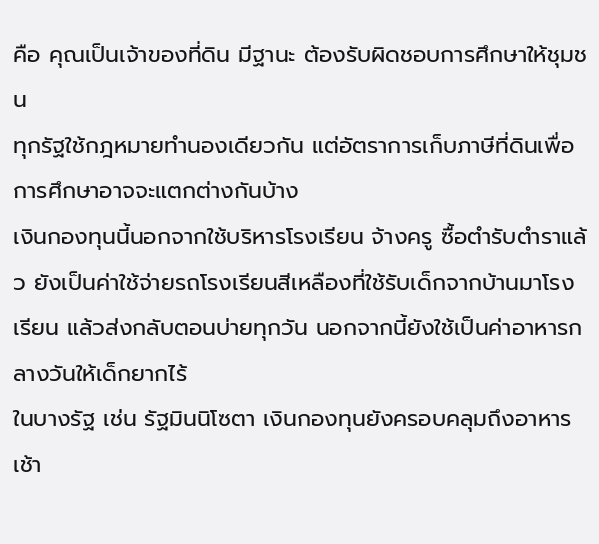คือ คุณเป็นเจ้าของที่ดิน มีฐานะ ต้องรับผิดชอบการศึกษาให้ชุมชน
ทุกรัฐใช้กฎหมายทำนองเดียวกัน แต่อัตราการเก็บภาษีที่ดินเพื่อการศึกษาอาจจะแตกต่างกันบ้าง
เงินกองทุนนี้นอกจากใช้บริหารโรงเรียน จ้างครู ซื้อตำรับตำราแล้ว ยังเป็นค่าใช้จ่ายรถโรงเรียนสีเหลืองที่ใช้รับเด็กจากบ้านมาโรงเรียน แล้วส่งกลับตอนบ่ายทุกวัน นอกจากนี้ยังใช้เป็นค่าอาหารกลางวันให้เด็กยากไร้
ในบางรัฐ เช่น รัฐมินนิโซตา เงินกองทุนยังครอบคลุมถึงอาหารเช้า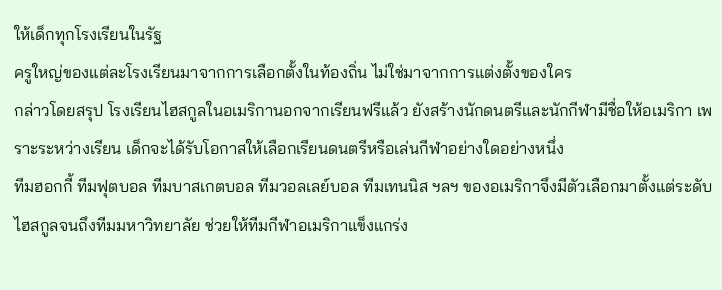ให้เด็กทุกโรงเรียนในรัฐ
ครูใหญ่ของแต่ละโรงเรียนมาจากการเลือกตั้งในท้องถิ่น ไม่ใช่มาจากการแต่งตั้งของใคร
กล่าวโดยสรุป โรงเรียนไฮสกูลในอเมริกานอกจากเรียนฟรีแล้ว ยังสร้างนักดนตรีและนักกีฬามีชื่อให้อเมริกา เพราะระหว่างเรียน เด็กจะได้รับโอกาสให้เลือกเรียนดนตรีหรือเล่นกีฬาอย่างใดอย่างหนึ่ง
ทีมฮอกกี้ ทีมฟุตบอล ทีมบาสเกตบอล ทีมวอลเลย์บอล ทีมเทนนิส ฯลฯ ของอเมริกาจึงมีตัวเลือกมาตั้งแต่ระดับไฮสกูลจนถึงทีมมหาวิทยาลัย ช่วยให้ทีมกีฬาอเมริกาแข็งแกร่ง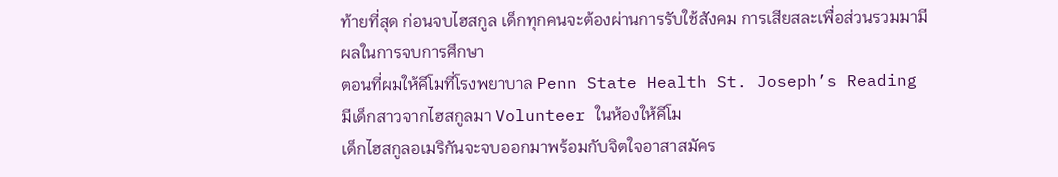ท้ายที่สุด ก่อนจบไฮสกูล เด็กทุกคนจะต้องผ่านการรับใช้สังคม การเสียสละเพื่อส่วนรวมมามีผลในการจบการศึกษา
ตอนที่ผมให้คีโมที่โรงพยาบาล Penn State Health St. Joseph’s Reading มีเด็กสาวจากไฮสกูลมา Volunteer ในห้องให้คีโม
เด็กไฮสกูลอเมริกันจะจบออกมาพร้อมกับจิตใจอาสาสมัคร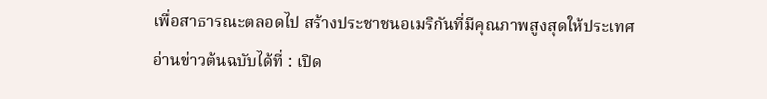เพื่อสาธารณะตลอดไป สร้างประชาชนอเมริกันที่มีคุณภาพสูงสุดให้ประเทศ
อ่านข่าวต้นฉบับได้ที่ : เปิด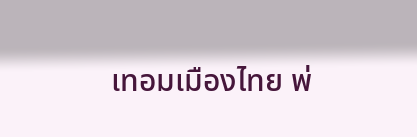เทอมเมืองไทย พ่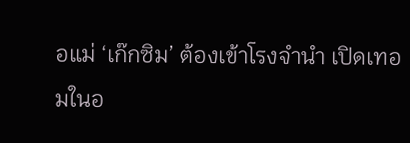อแม่ ‘เก๊กซิม’ ต้องเข้าโรงจำนำ เปิดเทอมในอ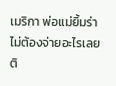เมริกา พ่อแม่ยิ้มร่า ไม่ต้องจ่ายอะไรเลย
ติ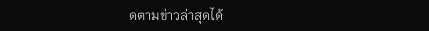ดตามข่าวล่าสุดได้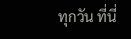ทุกวัน ที่นี่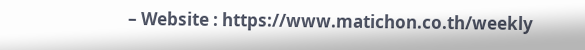– Website : https://www.matichon.co.th/weekly